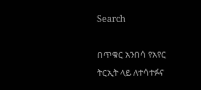Search

በጥቁር አንበሳ የአየር ትርኢት ላይ ለተሳተፉና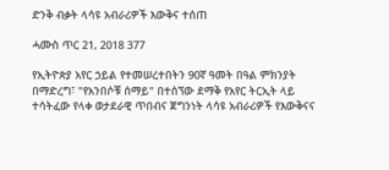ድንቅ ብቃት ላሳዩ አብራሪዎች እውቅና ተሰጠ

ሓሙስ ጥር 21, 2018 377

የኢትዮጵያ አየር ኃይል የተመሠረተበትን 90ኛ ዓመት በዓል ምክንያት በማድረግ፣ "የአንበሶቹ ሰማይ" በተሰኘው ደማቅ የአየር ትርኢት ላይ ተሳትፈው የላቀ ወታደራዊ ጥበብና ጀግንነት ላሳዩ አብራሪዎች የእውቅናና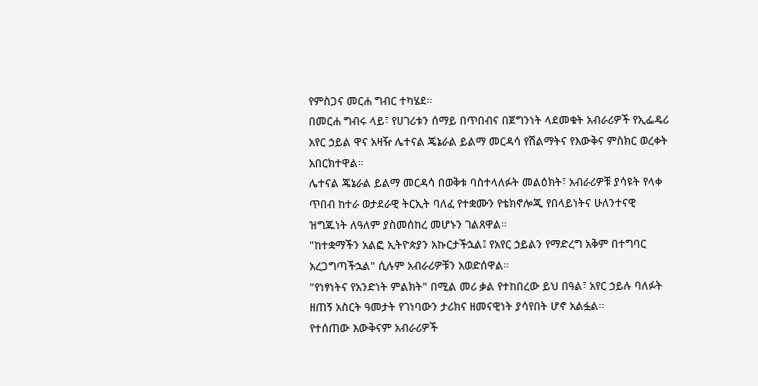የምስጋና መርሐ ግብር ተካሄደ።
በመርሐ ግብሩ ላይ፣ የሀገሪቱን ሰማይ በጥበብና በጀግንነት ላደመቁት አብራሪዎች የኢፌዴሪ አየር ኃይል ዋና አዛዥ ሌተናል ጄኔራል ይልማ መርዳሳ የሽልማትና የእውቅና ምስክር ወረቀት አበርክተዋል።
ሌተናል ጄኔራል ይልማ መርዳሳ በወቅቱ ባስተላለፉት መልዕክት፣ አብራሪዎቹ ያሳዩት የላቀ ጥበብ ከተራ ወታደራዊ ትርኢት ባለፈ የተቋሙን የቴክኖሎጂ የበላይነትና ሁለንተናዊ ዝግጁነት ለዓለም ያስመሰከረ መሆኑን ገልጸዋል።
"ከተቋማችን አልፎ ኢትዮጵያን አኩርታችኋል፤ የአየር ኃይልን የማድረግ አቅም በተግባር አረጋግጣችኋል" ሲሉም አብራሪዎቹን አወድሰዋል።
"የነፃነትና የአንድነት ምልክት" በሚል መሪ ቃል የተከበረው ይህ በዓል፣ አየር ኃይሉ ባለፉት ዘጠኝ አስርት ዓመታት የገነባውን ታሪክና ዘመናዊነት ያሳየበት ሆኖ አልፏል።
የተሰጠው እውቅናም አብራሪዎች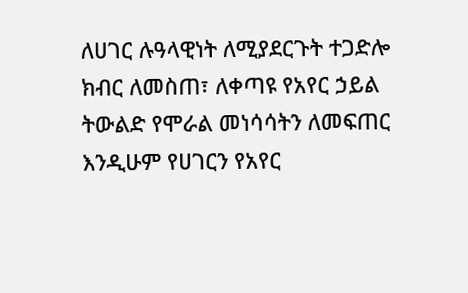ለሀገር ሉዓላዊነት ለሚያደርጉት ተጋድሎ ክብር ለመስጠ፣ ለቀጣዩ የአየር ኃይል ትውልድ የሞራል መነሳሳትን ለመፍጠር እንዲሁም የሀገርን የአየር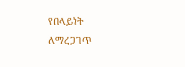የበላይነት ለማረጋገጥ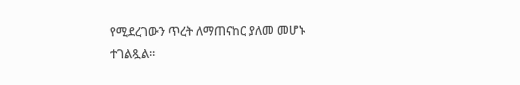የሚደረገውን ጥረት ለማጠናከር ያለመ መሆኑ ተገልጿል።